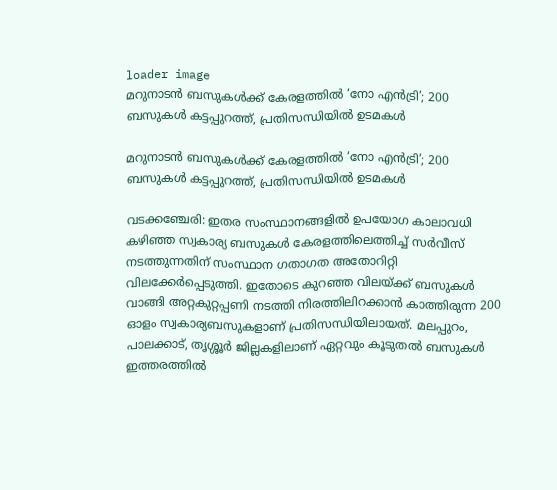loader image
മറുനാടൻ ബസുകൾക്ക് കേരളത്തിൽ ‘നോ എൻട്രി’; 200 ബസുകൾ കട്ടപ്പുറത്ത്, പ്രതിസന്ധിയിൽ ഉടമകൾ

മറുനാടൻ ബസുകൾക്ക് കേരളത്തിൽ ‘നോ എൻട്രി’; 200 ബസുകൾ കട്ടപ്പുറത്ത്, പ്രതിസന്ധിയിൽ ഉടമകൾ

വടക്കഞ്ചേരി: ഇതര സംസ്ഥാനങ്ങളിൽ ഉപയോഗ കാലാവധി കഴിഞ്ഞ സ്വകാര്യ ബസുകൾ കേരളത്തിലെത്തിച്ച് സർവീസ് നടത്തുന്നതിന് സംസ്ഥാന ഗതാഗത അതോറിറ്റി വിലക്കേർപ്പെടുത്തി. ഇതോടെ കുറഞ്ഞ വിലയ്ക്ക് ബസുകൾ വാങ്ങി അറ്റകുറ്റപ്പണി നടത്തി നിരത്തിലിറക്കാൻ കാത്തിരുന്ന 200 ഓളം സ്വകാര്യബസുകളാണ് പ്രതിസന്ധിയിലായത്. മലപ്പുറം, പാലക്കാട്, തൃശ്ശൂർ ജില്ലകളിലാണ് ഏറ്റവും കൂടുതൽ ബസുകൾ ഇത്തരത്തിൽ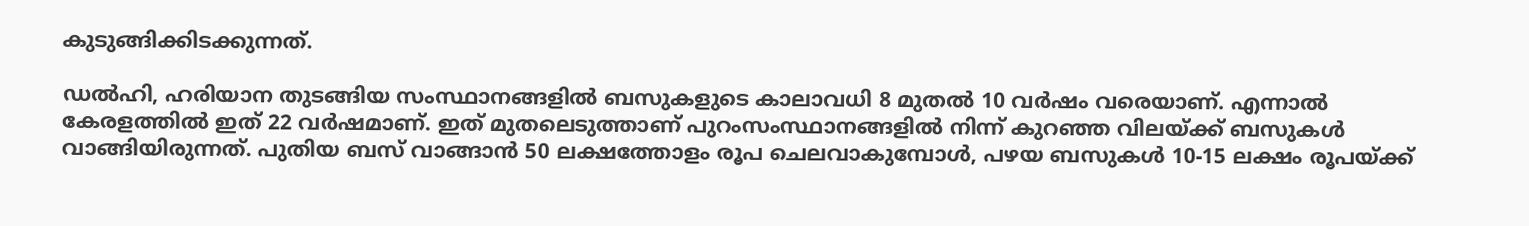കുടുങ്ങിക്കിടക്കുന്നത്.

ഡൽഹി, ഹരിയാന തുടങ്ങിയ സംസ്ഥാനങ്ങളിൽ ബസുകളുടെ കാലാവധി 8 മുതൽ 10 വർഷം വരെയാണ്. എന്നാൽ കേരളത്തിൽ ഇത് 22 വർഷമാണ്. ഇത് മുതലെടുത്താണ് പുറംസംസ്ഥാനങ്ങളിൽ നിന്ന് കുറഞ്ഞ വിലയ്ക്ക് ബസുകൾ വാങ്ങിയിരുന്നത്. പുതിയ ബസ് വാങ്ങാൻ 50 ലക്ഷത്തോളം രൂപ ചെലവാകുമ്പോൾ, പഴയ ബസുകൾ 10-15 ലക്ഷം രൂപയ്ക്ക്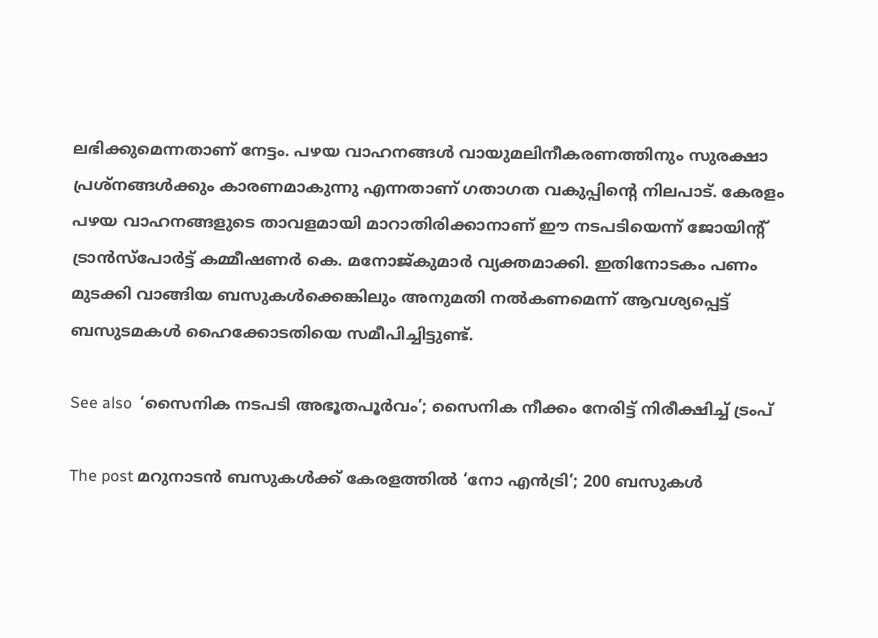ലഭിക്കുമെന്നതാണ് നേട്ടം. പഴയ വാഹനങ്ങൾ വായുമലിനീകരണത്തിനും സുരക്ഷാ പ്രശ്നങ്ങൾക്കും കാരണമാകുന്നു എന്നതാണ് ഗതാഗത വകുപ്പിന്റെ നിലപാട്. കേരളം പഴയ വാഹനങ്ങളുടെ താവളമായി മാറാതിരിക്കാനാണ് ഈ നടപടിയെന്ന് ജോയിന്റ് ട്രാൻസ്‌പോർട്ട് കമ്മീഷണർ കെ. മനോജ്കുമാർ വ്യക്തമാക്കി. ഇതിനോടകം പണം മുടക്കി വാങ്ങിയ ബസുകൾക്കെങ്കിലും അനുമതി നൽകണമെന്ന് ആവശ്യപ്പെട്ട് ബസുടമകൾ ഹൈക്കോടതിയെ സമീപിച്ചിട്ടുണ്ട്.

See also  ‘സൈനിക നടപടി അഭൂതപൂർവം’; സൈനിക നീക്കം നേരിട്ട് നിരീക്ഷിച്ച് ട്രംപ്

The post മറുനാടൻ ബസുകൾക്ക് കേരളത്തിൽ ‘നോ എൻട്രി’; 200 ബസുകൾ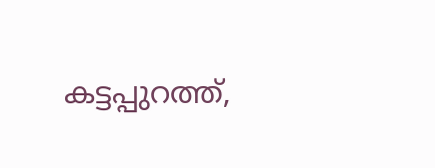കട്ടപ്പുറത്ത്,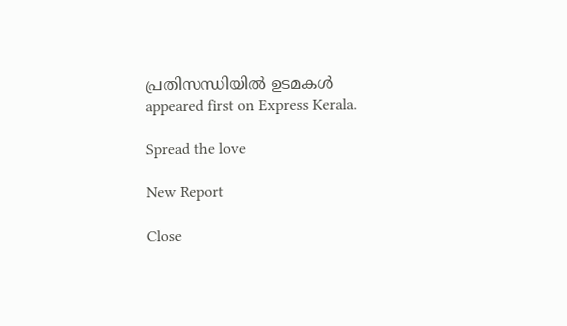പ്രതിസന്ധിയിൽ ഉടമകൾ appeared first on Express Kerala.

Spread the love

New Report

Close